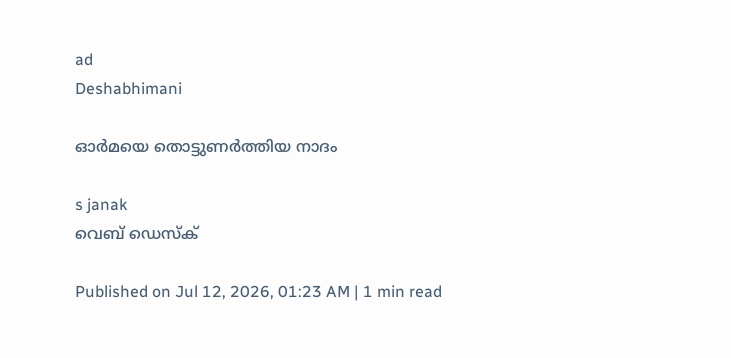ad
Deshabhimani

ഓർമയെ തൊട്ടുണർത്തിയ നാദം

s janak
വെബ് ഡെസ്ക്

Published on Jul 12, 2026, 01:23 AM | 1 min read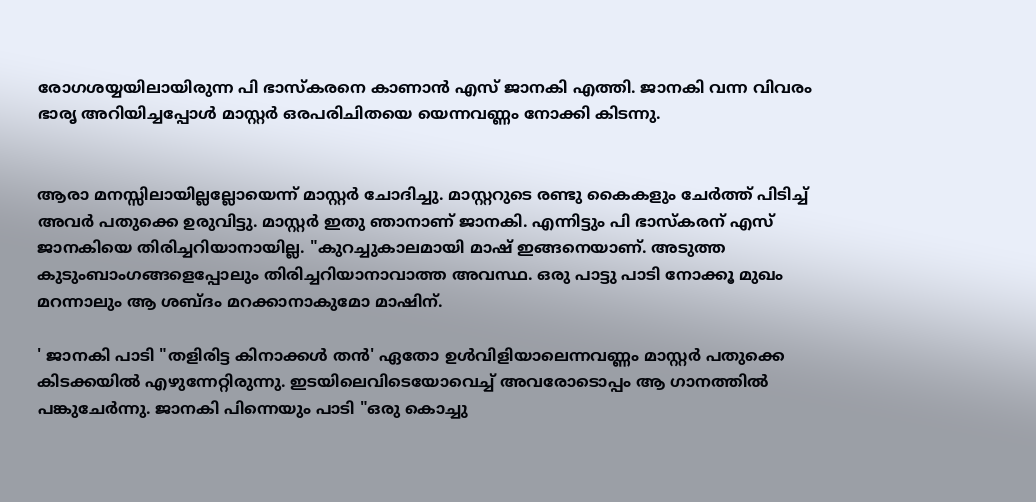രോഗശയ്യയിലായിരുന്ന പി ഭാസ്കരനെ കാണാൻ എസ് ജാനകി എത്തി. ജാനകി വന്ന വിവരം ഭാരൃ അറിയിച്ചപ്പോൾ മാസ്റ്റർ ഒരപരിചിതയെ യെന്നവണ്ണം നോക്കി കിടന്നു.


ആരാ മനസ്സിലായില്ലല്ലോയെന്ന് മാസ്റ്റർ ചോദിച്ചു. മാസ്റ്ററുടെ രണ്ടു കൈകളും ചേർത്ത് പിടിച്ച് അവർ പതുക്കെ ഉരുവിട്ടു. മാസ്റ്റർ ഇതു ഞാനാണ് ജാനകി. എന്നിട്ടും പി ഭാസ്കരന് എസ്‌ ജാനകിയെ തിരിച്ചറിയാനായില്ല. "കുറച്ചുകാലമായി മാഷ് ഇങ്ങനെയാണ്. അടുത്ത കുടുംബാംഗങ്ങളെപ്പോലും തിരിച്ചറിയാനാവാത്ത അവസ്ഥ. ഒരു പാട്ടു പാടി നോക്കൂ മുഖം മറന്നാലും ആ ശബ്ദം മറക്കാനാകുമോ മാഷിന്.

' ജാനകി പാടി "തളിരിട്ട കിനാക്കൾ തൻ' ഏതോ ഉൾവിളിയാലെന്നവണ്ണം മാസ്റ്റർ പതുക്കെ കിടക്കയിൽ എഴുന്നേറ്റിരുന്നു. ഇടയിലെവിടെയോവെച്ച് അവരോടൊപ്പം ആ ഗാനത്തിൽ പങ്കുചേർന്നു. ജാനകി പിന്നെയും പാടി "ഒരു കൊച്ചു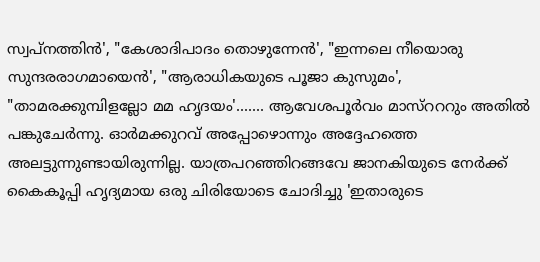സ്വപ്നത്തിൻ', "കേശാദിപാദം തൊഴുന്നേൻ', "ഇന്നലെ നീയൊരു സുന്ദരരാഗമായെൻ', "ആരാധികയുടെ പൂജാ കുസുമം', "താമരക്കുമ്പിളല്ലോ മമ ഹൃദയം'....... ആവേശപൂർവം മാസ്റററും അതിൽ പങ്കുചേർന്നു. ഓർമക്കുറവ് അപ്പോഴൊന്നും അദ്ദേഹത്തെ അലട്ടുന്നുണ്ടായിരുന്നില്ല. യാത്രപറഞ്ഞിറങ്ങവേ ജാനകിയുടെ നേർക്ക് കൈകൂപ്പി ഹൃദ്യമായ ഒരു ചിരിയോടെ ചോദിച്ചു 'ഇതാരുടെ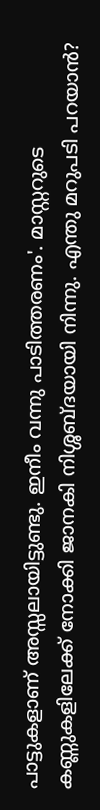പാട്ടുകളാണ് അസ്സലായിട്ടുണ്ടു. ഇനീം വന്നു പാടിത്തരണം'. മാസ്റ്ററുടെ കണ്ണുകളിലേക്ക് നോക്കി ജാനകി നിശ്ശബ്ദയായി നിന്നു. എന്തു മറുപടി പറയാൻ?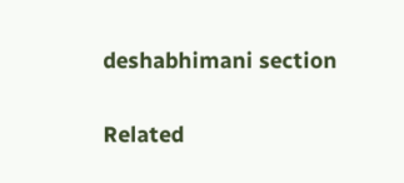deshabhimani section

Related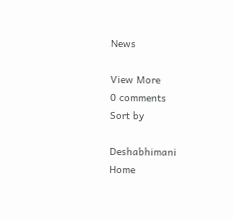News

View More
0 comments
Sort by

Deshabhimani
Home